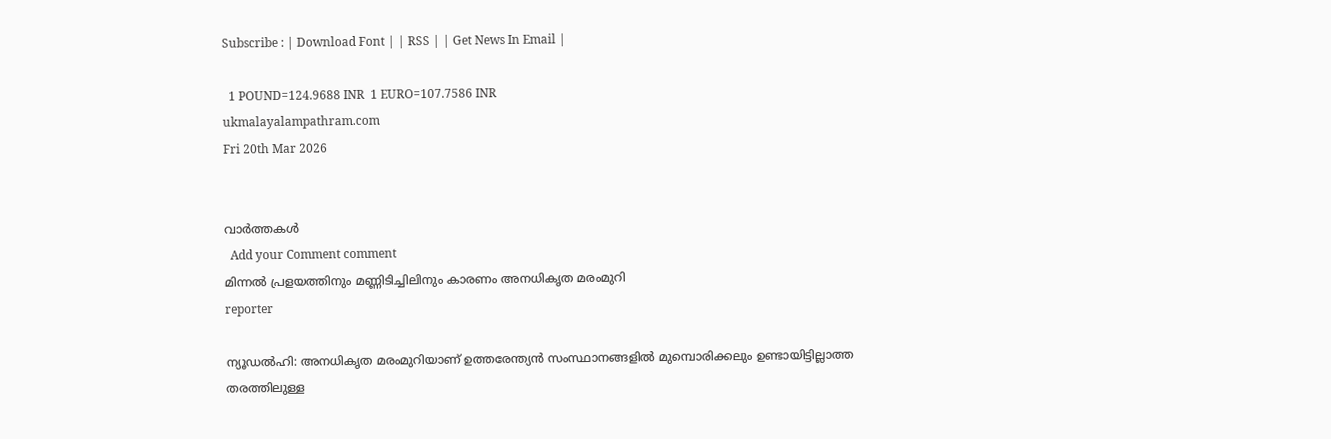Subscribe : | Download Font | | RSS | | Get News In Email |

  1 POUND=124.9688 INR  1 EURO=107.7586 INR
ukmalayalampathram.com
Fri 20th Mar 2026


വാര്‍ത്തകള്‍
  Add your Comment comment
മിന്നല്‍ പ്രളയത്തിനും മണ്ണിടിച്ചിലിനും കാരണം അനധികൃത മരംമുറി
reporter

ന്യൂഡല്‍ഹി: അനധികൃത മരംമുറിയാണ് ഉത്തരേന്ത്യന്‍ സംസ്ഥാനങ്ങളില്‍ മുമ്പൊരിക്കലും ഉണ്ടായിട്ടില്ലാത്ത തരത്തിലുള്ള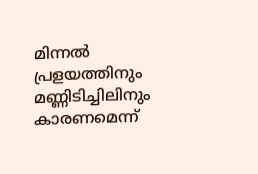മിന്നല്‍ പ്രളയത്തിനും മണ്ണിടിച്ചിലിനും കാരണമെന്ന്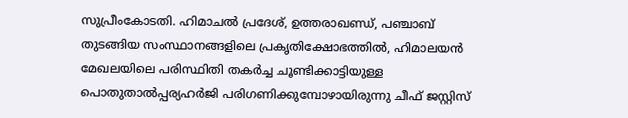സുപ്രീംകോടതി. ഹിമാചല്‍ പ്രദേശ്, ഉത്തരാഖണ്ഡ്, പഞ്ചാബ് തുടങ്ങിയ സംസ്ഥാനങ്ങളിലെ പ്രകൃതിക്ഷോഭത്തില്‍, ഹിമാലയന്‍ മേഖലയിലെ പരിസ്ഥിതി തകര്‍ച്ച ചൂണ്ടിക്കാട്ടിയുള്ള പൊതുതാല്‍പ്പര്യഹര്‍ജി പരിഗണിക്കുമ്പോഴായിരുന്നു ചീഫ് ജസ്റ്റിസ്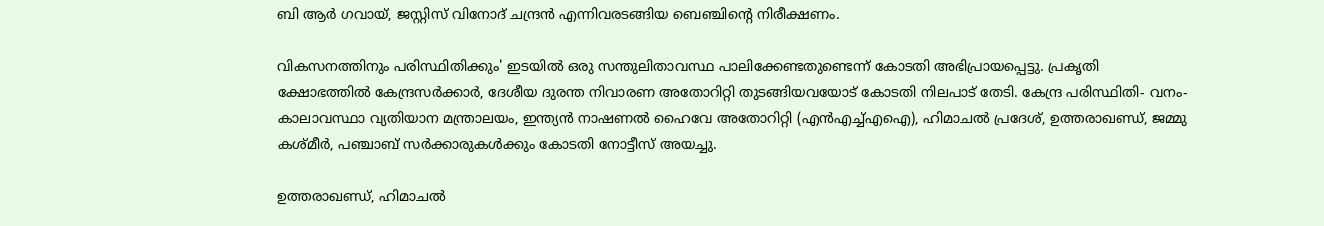ബി ആര്‍ ഗവായ്, ജസ്റ്റിസ് വിനോദ് ചന്ദ്രന്‍ എന്നിവരടങ്ങിയ ബെഞ്ചിന്റെ നിരീക്ഷണം.

വികസനത്തിനും പരിസ്ഥിതിക്കും' ഇടയില്‍ ഒരു സന്തുലിതാവസ്ഥ പാലിക്കേണ്ടതുണ്ടെന്ന് കോടതി അഭിപ്രായപ്പെട്ടു. പ്രകൃതി ക്ഷോഭത്തില്‍ കേന്ദ്രസര്‍ക്കാര്‍, ദേശീയ ദുരന്ത നിവാരണ അതോറിറ്റി തുടങ്ങിയവയോട് കോടതി നിലപാട് തേടി. കേന്ദ്ര പരിസ്ഥിതി- വനം-കാലാവസ്ഥാ വ്യതിയാന മന്ത്രാലയം, ഇന്ത്യന്‍ നാഷണല്‍ ഹൈവേ അതോറിറ്റി (എന്‍എച്ച്എഐ), ഹിമാചല്‍ പ്രദേശ്, ഉത്തരാഖണ്ഡ്, ജമ്മു കശ്മീര്‍, പഞ്ചാബ് സര്‍ക്കാരുകള്‍ക്കും കോടതി നോട്ടീസ് അയച്ചു.

ഉത്തരാഖണ്ഡ്, ഹിമാചല്‍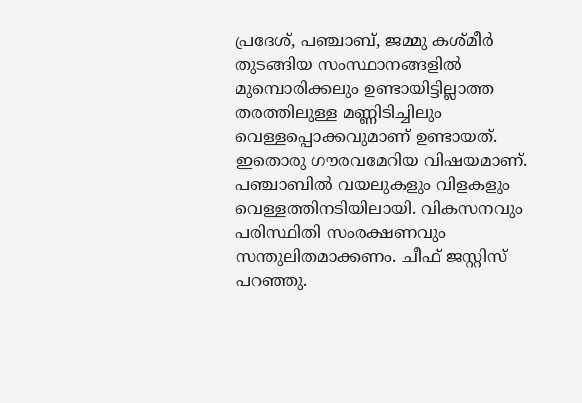പ്രദേശ്, പഞ്ചാബ്, ജമ്മു കശ്മീര്‍ തുടങ്ങിയ സംസ്ഥാനങ്ങളില്‍ മുമ്പൊരിക്കലും ഉണ്ടായിട്ടില്ലാത്ത തരത്തിലുള്ള മണ്ണിടിച്ചിലും വെള്ളപ്പൊക്കവുമാണ് ഉണ്ടായത്. ഇതൊരു ഗൗരവമേറിയ വിഷയമാണ്. പഞ്ചാബില്‍ വയലുകളും വിളകളും വെള്ളത്തിനടിയിലായി. വികസനവും പരിസ്ഥിതി സംരക്ഷണവും സന്തുലിതമാക്കണം. ചീഫ് ജസ്റ്റിസ് പറഞ്ഞു.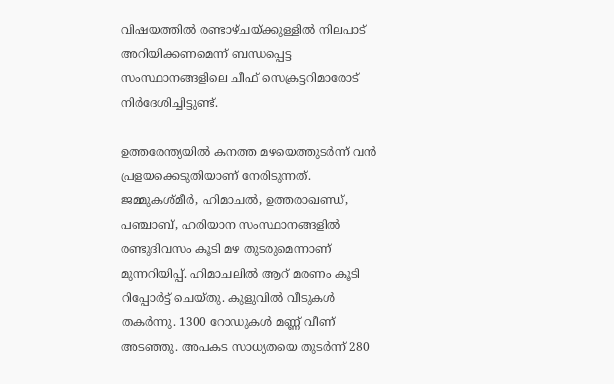വിഷയത്തില്‍ രണ്ടാഴ്ചയ്ക്കുള്ളില്‍ നിലപാട് അറിയിക്കണമെന്ന് ബന്ധപ്പെട്ട സംസ്ഥാനങ്ങളിലെ ചീഫ് സെക്രട്ടറിമാരോട് നിര്‍ദേശിച്ചിട്ടുണ്ട്.

ഉത്തരേന്ത്യയില്‍ കനത്ത മഴയെത്തുടര്‍ന്ന് വന്‍ പ്രളയക്കെടുതിയാണ് നേരിടുന്നത്. ജമ്മുകശ്മീര്‍, ഹിമാചല്‍, ഉത്തരാഖണ്ഡ്, പഞ്ചാബ്, ഹരിയാന സംസ്ഥാനങ്ങളില്‍ രണ്ടുദിവസം കൂടി മഴ തുടരുമെന്നാണ് മുന്നറിയിപ്പ്. ഹിമാചലില്‍ ആറ് മരണം കൂടി റിപ്പോര്‍ട്ട് ചെയ്തു. കുളുവില്‍ വീടുകള്‍ തകര്‍ന്നു. 1300 റോഡുകള്‍ മണ്ണ് വീണ് അടഞ്ഞു. അപകട സാധ്യതയെ തുടര്‍ന്ന് 280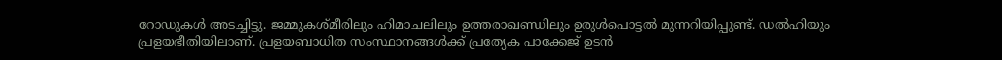റോഡുകള്‍ അടച്ചിട്ടു. ജമ്മുകശ്മീരിലും ഹിമാചലിലും ഉത്തരാഖണ്ഡിലും ഉരുള്‍പൊട്ടല്‍ മുന്നറിയിപ്പുണ്ട്. ഡല്‍ഹിയും പ്രളയഭീതിയിലാണ്. പ്രളയബാധിത സംസ്ഥാനങ്ങള്‍ക്ക് പ്രത്യേക പാക്കേജ് ഉടന്‍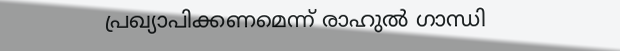പ്രഖ്യാപിക്കണമെന്ന് രാഹുല്‍ ഗാന്ധി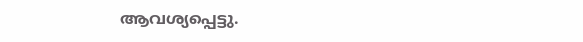ആവശ്യപ്പെട്ടു.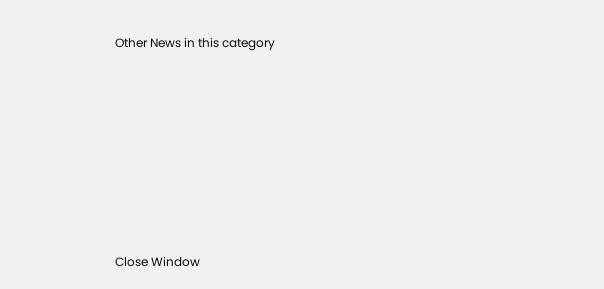Other News in this category








Close Window